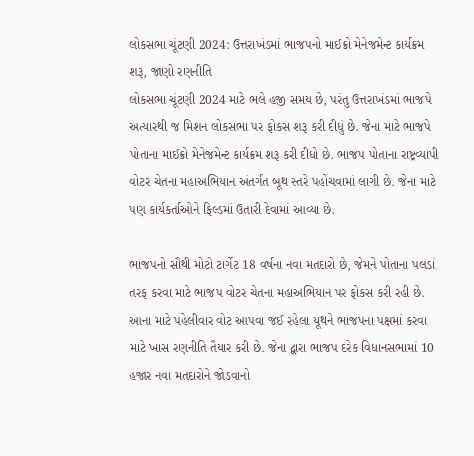લોકસભા ચૂંટણી 2024: ઉત્તરાખંડમાં ભાજપનો માઈક્રો મેનેજમેન્ટ કાર્યક્રમ શરૂ, જાણો રણનીતિ
લોકસભા ચૂંટણી 2024 માટે ભલે હજી સમય છે, પરંતુ ઉત્તરાખંડમાં ભાજપે અત્યારથી જ મિશન લોકસભા પર ફોકસ શરૂ કરી દીધું છે. જેના માટે ભાજપે પોતાના માઈક્રો મેનેજમેન્ટ કાર્યક્રમ શરૂ કરી દીધો છે. ભાજપ પોતાના રાષ્ટ્રવ્યાપી વોટર ચેતના મહાઅભિયાન અંતર્ગત બૂથ સ્તરે પહોંચવામાં લાગી છે. જેના માટે પણ કાર્યકર્તાઓને ફિલ્ડમાં ઉતારી દેવામાં આવ્યા છે.

ભાજપનો સૌથી મોટો ટાર્ગેટ 18 વર્ષના નવા મતદારો છે, જેમને પોતાના પલડાં તરફ કરવા માટે ભાજપ વોટર ચેતના મહાઅભિયાન પર ફોકસ કરી રહી છે. આના માટે પહેલીવાર વોટ આપવા જઈ રહેલા યૂથને ભાજપના પક્ષમાં કરવા માટે ખાસ રણનીતિ તૈયાર કરી છે. જેના દ્વારા ભાજપ દરેક વિધાનસભામાં 10 હજાર નવા મતદારોને જોડવાનો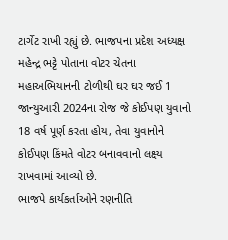ટાર્ગેટ રાખી રહ્યું છે. ભાજપના પ્રદેશ અધ્યક્ષ મહેન્દ્ર ભટ્ટે પોતાના વોટર ચેતના મહાઅભિયાનની ટોળીથી ઘર ઘર જઈ 1 જાન્યુઆરી 2024ના રોજ જે કોઈપણ યુવાનો 18 વર્ષ પૂર્ણ કરતા હોય, તેવા યુવાનોને કોઈપણ કિંમતે વોટર બનાવવાનો લક્ષ્ય રાખવામાં આવ્યો છે.
ભાજપે કાર્યકર્તાઓને રણનીતિ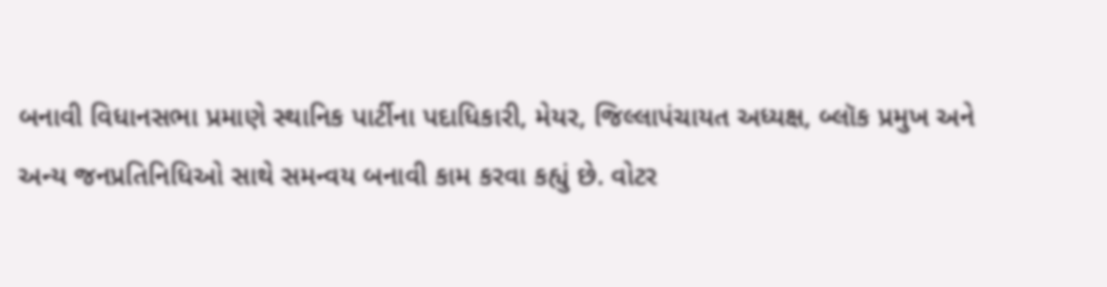બનાવી વિધાનસભા પ્રમાણે સ્થાનિક પાર્ટીના પદાધિકારી, મેયર, જિલ્લાપંચાયત અધ્યક્ષ, બ્લૉક પ્રમુખ અને અન્ય જનપ્રતિનિધિઓ સાથે સમન્વય બનાવી કામ કરવા કહ્યું છે. વોટર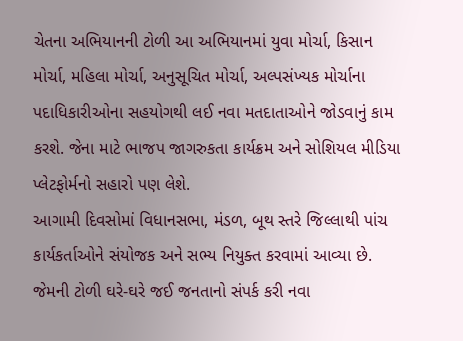ચેતના અભિયાનની ટોળી આ અભિયાનમાં યુવા મોર્ચા, કિસાન મોર્ચા, મહિલા મોર્ચા, અનુસૂચિત મોર્ચા, અલ્પસંખ્યક મોર્ચાના પદાધિકારીઓના સહયોગથી લઈ નવા મતદાતાઓને જોડવાનું કામ કરશે. જેના માટે ભાજપ જાગરુકતા કાર્યક્રમ અને સોશિયલ મીડિયા પ્લેટફોર્મનો સહારો પણ લેશે.
આગામી દિવસોમાં વિધાનસભા, મંડળ, બૂથ સ્તરે જિલ્લાથી પાંચ કાર્યકર્તાઓને સંયોજક અને સભ્ય નિયુક્ત કરવામાં આવ્યા છે. જેમની ટોળી ઘરે-ઘરે જઈ જનતાનો સંપર્ક કરી નવા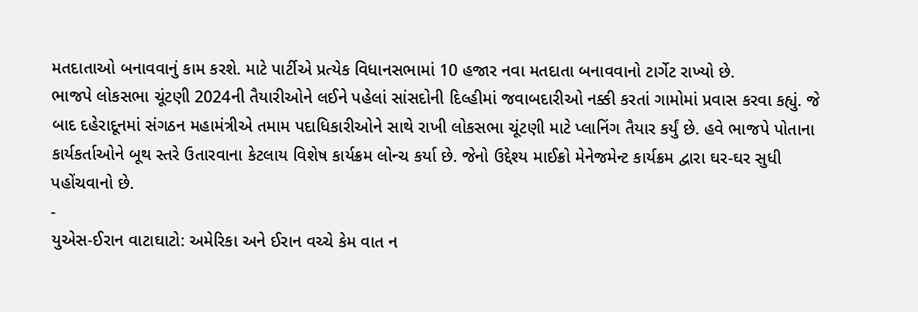મતદાતાઓ બનાવવાનું કામ કરશે. માટે પાર્ટીએ પ્રત્યેક વિધાનસભામાં 10 હજાર નવા મતદાતા બનાવવાનો ટાર્ગેટ રાખ્યો છે.
ભાજપે લોકસભા ચૂંટણી 2024ની તૈયારીઓને લઈને પહેલાં સાંસદોની દિલ્હીમાં જવાબદારીઓ નક્કી કરતાં ગામોમાં પ્રવાસ કરવા કહ્યું. જે બાદ દહેરાદૂનમાં સંગઠન મહામંત્રીએ તમામ પદાધિકારીઓને સાથે રાખી લોકસભા ચૂંટણી માટે પ્લાનિંગ તૈયાર કર્યું છે. હવે ભાજપે પોતાના કાર્યકર્તાઓને બૂથ સ્તરે ઉતારવાના કેટલાય વિશેષ કાર્યક્રમ લોન્ચ કર્યા છે. જેનો ઉદ્દેશ્ય માઈક્રો મેનેજમેન્ટ કાર્યક્રમ દ્વારા ઘર-ઘર સુધી પહોંચવાનો છે.
-
યુએસ-ઈરાન વાટાઘાટો: અમેરિકા અને ઈરાન વચ્ચે કેમ વાત ન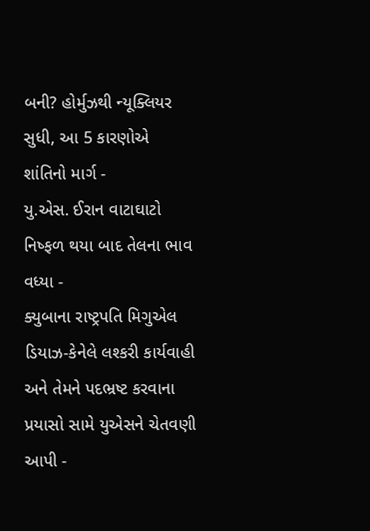બની? હોર્મુઝથી ન્યૂક્લિયર સુધી, આ 5 કારણોએ શાંતિનો માર્ગ -
યુ.એસ. ઈરાન વાટાઘાટો નિષ્ફળ થયા બાદ તેલના ભાવ વધ્યા -
ક્યુબાના રાષ્ટ્રપતિ મિગુએલ ડિયાઝ-કેનેલે લશ્કરી કાર્યવાહી અને તેમને પદભ્રષ્ટ કરવાના પ્રયાસો સામે યુએસને ચેતવણી આપી -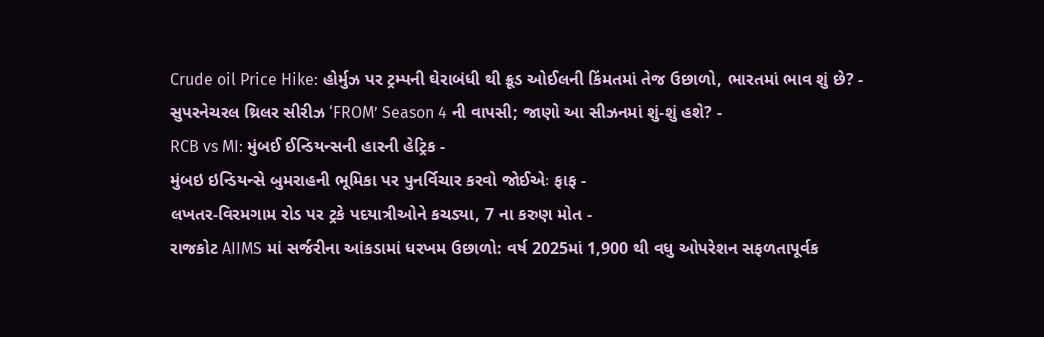Crude oil Price Hike: હોર્મુઝ પર ટ્રમ્પની ઘેરાબંધી થી ક્રૂડ ઓઈલની કિંમતમાં તેજ ઉછાળો, ભારતમાં ભાવ શું છે? -
સુપરનેચરલ થ્રિલર સીરીઝ ‘FROM’ Season 4 ની વાપસી; જાણો આ સીઝનમાં શું-શું હશે? -
RCB vs MI: મુંબઈ ઈન્ડિયન્સની હારની હેટ્રિક -
મુંબઇ ઇન્ડિયન્સે બુમરાહની ભૂમિકા પર પુનર્વિચાર કરવો જોઈએઃ ફાફ -
લખતર-વિરમગામ રોડ પર ટ્રકે પદયાત્રીઓને કચડ્યા, 7 ના કરુણ મોત -
રાજકોટ AIIMS માં સર્જરીના આંકડામાં ધરખમ ઉછાળો: વર્ષ 2025માં 1,900 થી વધુ ઓપરેશન સફળતાપૂર્વક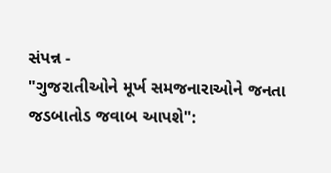સંપન્ન -
"ગુજરાતીઓને મૂર્ખ સમજનારાઓને જનતા જડબાતોડ જવાબ આપશે":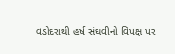વડોદરાથી હર્ષ સંઘવીનો વિપક્ષ પર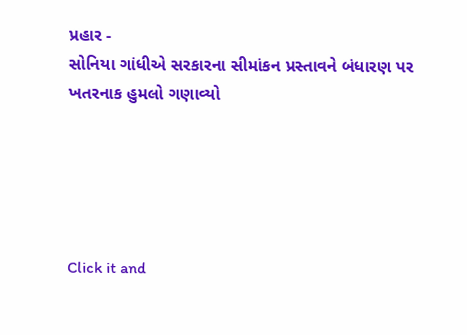પ્રહાર -
સોનિયા ગાંધીએ સરકારના સીમાંકન પ્રસ્તાવને બંધારણ પર ખતરનાક હુમલો ગણાવ્યો





Click it and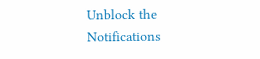Unblock the Notifications